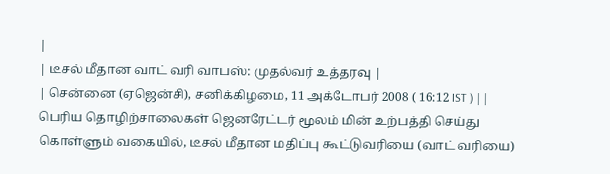|
| டீசல் மீதான வாட் வரி வாபஸ்: முதல்வர் உத்தரவு |
| சென்னை (ஏஜென்சி), சனிக்கிழமை, 11 அக்டோபர் 2008 ( 16:12 IST ) | |
பெரிய தொழிற்சாலைகள் ஜெனரேட்டர் மூலம் மின் உற்பத்தி செய்து கொள்ளும் வகையில், டீசல் மீதான மதிப்பு கூட்டுவரியை (வாட் வரியை)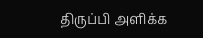திருப்பி அளிக்க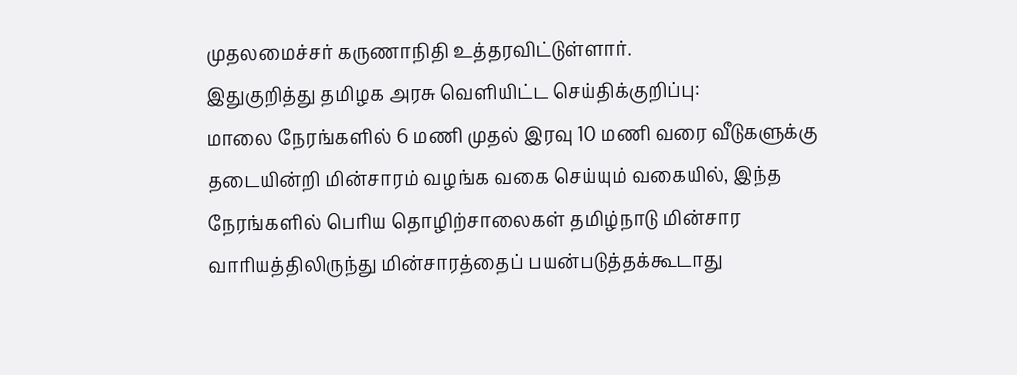முதலமைச்சர் கருணாநிதி உத்தரவிட்டுள்ளார்.
இதுகுறித்து தமிழக அரசு வெளியிட்ட செய்திக்குறிப்பு:
மாலை நேரங்களில் 6 மணி முதல் இரவு 10 மணி வரை வீடுகளுக்கு தடையின்றி மின்சாரம் வழங்க வகை செய்யும் வகையில், இந்த நேரங்களில் பெரிய தொழிற்சாலைகள் தமிழ்நாடு மின்சார வாரியத்திலிருந்து மின்சாரத்தைப் பயன்படுத்தக்கூடாது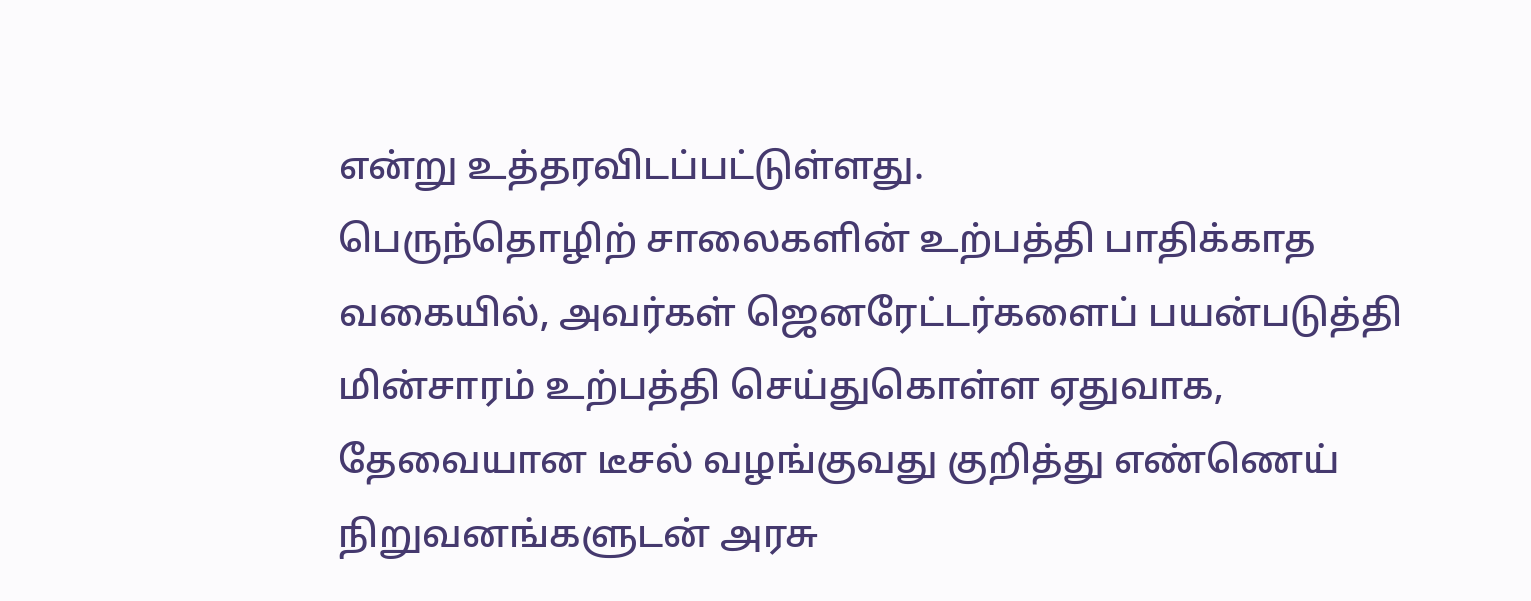என்று உத்தரவிடப்பட்டுள்ளது.
பெருந்தொழிற் சாலைகளின் உற்பத்தி பாதிக்காத வகையில், அவர்கள் ஜெனரேட்டர்களைப் பயன்படுத்தி மின்சாரம் உற்பத்தி செய்துகொள்ள ஏதுவாக, தேவையான டீசல் வழங்குவது குறித்து எண்ணெய் நிறுவனங்களுடன் அரசு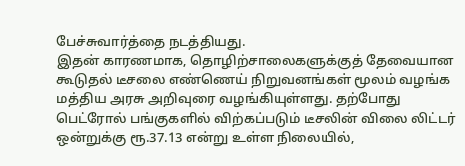பேச்சுவார்த்தை நடத்தியது.
இதன் காரணமாக, தொழிற்சாலைகளுக்குத் தேவையான கூடுதல் டீசலை எண்ணெய் நிறுவனங்கள் மூலம் வழங்க மத்திய அரசு அறிவுரை வழங்கியுள்ளது. தற்போது பெட்ரோல் பங்குகளில் விற்கப்படும் டீசலின் விலை லிட்டர் ஒன்றுக்கு ரூ.37.13 என்று உள்ள நிலையில்,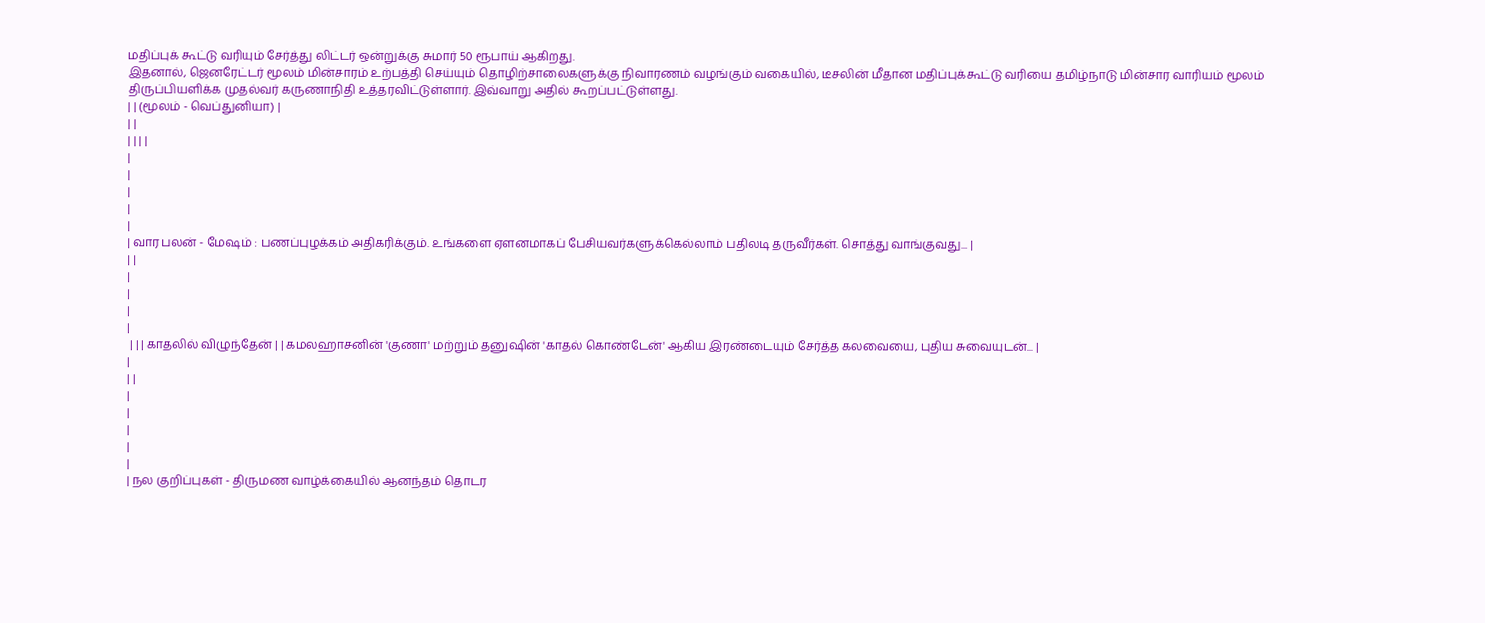மதிப்புக் கூட்டு வரியும் சேர்த்து லிட்டர் ஒன்றுக்கு சுமார் 50 ரூபாய் ஆகிறது.
இதனால், ஜெனரேட்டர் மூலம் மின்சாரம் உற்பத்தி செய்யும் தொழிற்சாலைகளுக்கு நிவாரணம் வழங்கும் வகையில், டீசலின் மீதான மதிப்புக்கூட்டு வரியை தமிழ்நாடு மின்சார வாரியம் மூலம் திருப்பியளிக்க முதல்வர் கருணாநிதி உத்தரவிட்டுள்ளார். இவ்வாறு அதில் கூறப்பட்டுள்ளது.
| | (மூலம் - வெப்துனியா) |
| |
| | | |
|
|
|
|
|
| வார பலன் - மேஷம் : பணப்புழக்கம் அதிகரிக்கும். உங்களை ஏளனமாகப் பேசியவர்களுக்கெல்லாம் பதிலடி தருவீர்கள். சொத்து வாங்குவது... |
| |
|
|
|
|
 | | | காதலில் விழுந்தேன் | | கமலஹாசனின் 'குணா' மற்றும் தனுஷின் 'காதல் கொண்டேன்' ஆகிய இரண்டையும் சேர்த்த கலவையை, புதிய சுவையுடன்... |
|
| |
|
|
|
|
|
| நல குறிப்புகள் - திருமண வாழ்க்கையில் ஆனந்தம் தொடர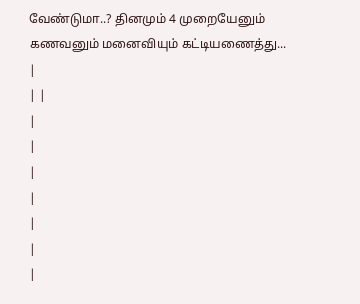வேண்டுமா..? தினமும் 4 முறையேனும் கணவனும் மனைவியும் கட்டியணைத்து... |
| |
|
|
|
|
|
|
|